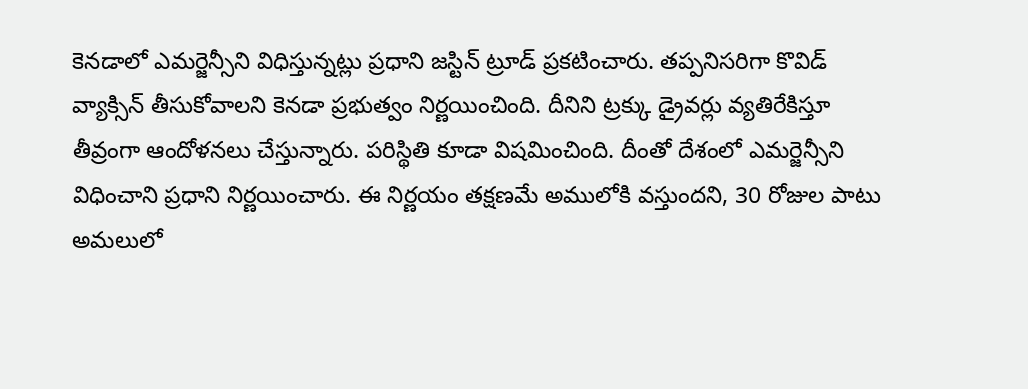కెనడాలో ఎమర్జెన్సీని విధిస్తున్నట్లు ప్రధాని జస్టిన్ ట్రూడ్ ప్రకటించారు. తప్పనిసరిగా కొవిడ్ వ్యాక్సిన్ తీసుకోవాలని కెనడా ప్రభుత్వం నిర్ణయించింది. దీనిని ట్రక్కు డ్రైవర్లు వ్యతిరేకిస్తూ తీవ్రంగా ఆందోళనలు చేస్తున్నారు. పరిస్థితి కూడా విషమించింది. దీంతో దేశంలో ఎమర్జెన్సీని విధించాని ప్రధాని నిర్ణయించారు. ఈ నిర్ణయం తక్షణమే అములోకి వస్తుందని, 30 రోజుల పాటు అమలులో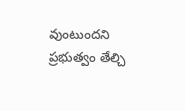వుంటుందని ప్రభుత్వం తేల్చి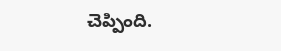చెప్పింది.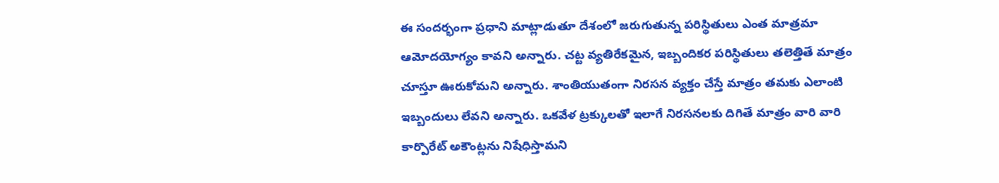ఈ సందర్భంగా ప్రధాని మాట్లాడుతూ దేశంలో జరుగుతున్న పరిస్థితులు ఎంత మాత్రమా ఆమోదయోగ్యం కావని అన్నారు. చట్ట వ్యతిరేకమైన, ఇబ్బందికర పరిస్థితులు తలెత్తితే మాత్రం చూస్తూ ఊరుకోమని అన్నారు. శాంతియుతంగా నిరసన వ్యక్తం చేస్తే మాత్రం తమకు ఎలాంటి ఇబ్బందులు లేవని అన్నారు. ఒకవేళ ట్రక్కులతో ఇలాగే నిరసనలకు దిగితే మాత్రం వారి వారి కార్పొరేట్ అకౌంట్లను నిషేధిస్తామని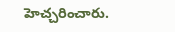హెచ్చరించారు.